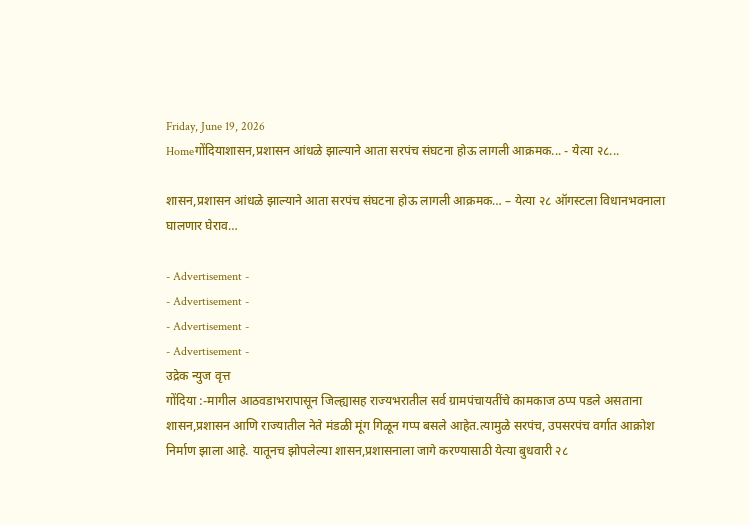Friday, June 19, 2026
Homeगोंदियाशासन,प्रशासन आंधळे झाल्याने आता सरपंच संघटना होऊ लागली आक्रमक... - येत्या २८...

शासन,प्रशासन आंधळे झाल्याने आता सरपंच संघटना होऊ लागली आक्रमक… – येत्या २८ ऑगस्टला विधानभवनाला घालणार घेराव…

- Advertisement -
- Advertisement -
- Advertisement -
- Advertisement -
उद्रेक न्युज वृत्त
गोंदिया :-मागील आठवडाभरापासून जिल्ह्यासह राज्यभरातील सर्व ग्रामपंचायतींचे कामकाज ठप्प पडले असताना शासन,प्रशासन आणि राज्यातील नेते मंडळी मूंग गिळून गप्प बसले आहेत.त्यामुळे सरपंच, उपसरपंच वर्गात आक्रोश निर्माण झाला आहे. यातूनच झोपलेल्या शासन,प्रशासनाला जागे करण्यासाठी येत्या बुधवारी २८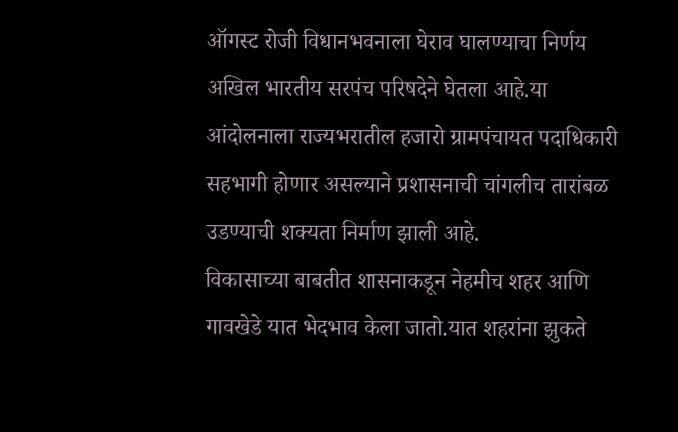ऑगस्ट रोजी विधानभवनाला घेराव घालण्याचा निर्णय अखिल भारतीय सरपंच परिषदेने घेतला आहे.या आंदोलनाला राज्यभरातील हजारो ग्रामपंचायत पदाधिकारी सहभागी होणार असल्याने प्रशासनाची चांगलीच तारांबळ उडण्याची शक्यता निर्माण झाली आहे.
विकासाच्या बाबतीत शासनाकडून नेहमीच शहर आणि गावखेडे यात भेदभाव केला जातो.यात शहरांना झुकते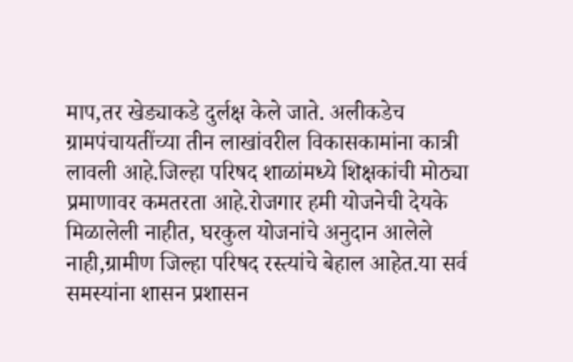माप,तर खेड्याकडे दुर्लक्ष केले जाते. अलीकडेच ग्रामपंचायतींच्या तीन लाखांवरील विकासकामांना कात्री लावली आहे.जिल्हा परिषद शाळांमध्ये शिक्षकांची मोठ्या प्रमाणावर कमतरता आहे.रोजगार हमी योजनेची देयके मिळालेली नाहीत, घरकुल योजनांचे अनुदान आलेले नाही,ग्रामीण जिल्हा परिषद रस्त्यांचे बेहाल आहेत.या सर्व समस्यांना शासन प्रशासन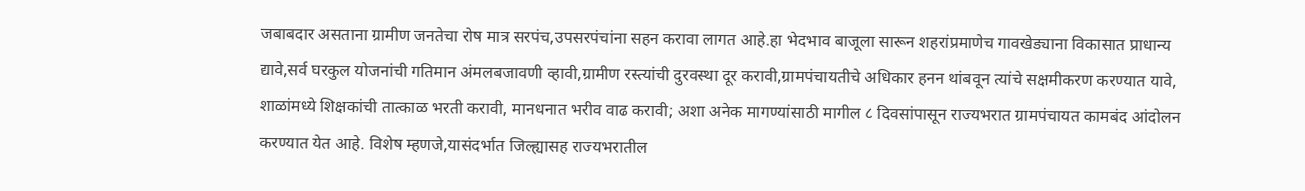जबाबदार असताना ग्रामीण जनतेचा रोष मात्र सरपंच,उपसरपंचांना सहन करावा लागत आहे.हा भेदभाव बाजूला सारून शहरांप्रमाणेच गावखेड्याना विकासात प्राधान्य द्यावे,सर्व घरकुल योजनांची गतिमान अंमलबजावणी व्हावी,ग्रामीण रस्त्यांची दुरवस्था दूर करावी,ग्रामपंचायतीचे अधिकार हनन थांबवून त्यांचे सक्षमीकरण करण्यात यावे, शाळांमध्ये शिक्षकांची तात्काळ भरती करावी, मानधनात भरीव वाढ करावी; अशा अनेक मागण्यांसाठी मागील ८ दिवसांपासून राज्यभरात ग्रामपंचायत कामबंद आंदोलन करण्यात येत आहे. विशेष म्हणजे,यासंदर्भात जिल्ह्यासह राज्यभरातील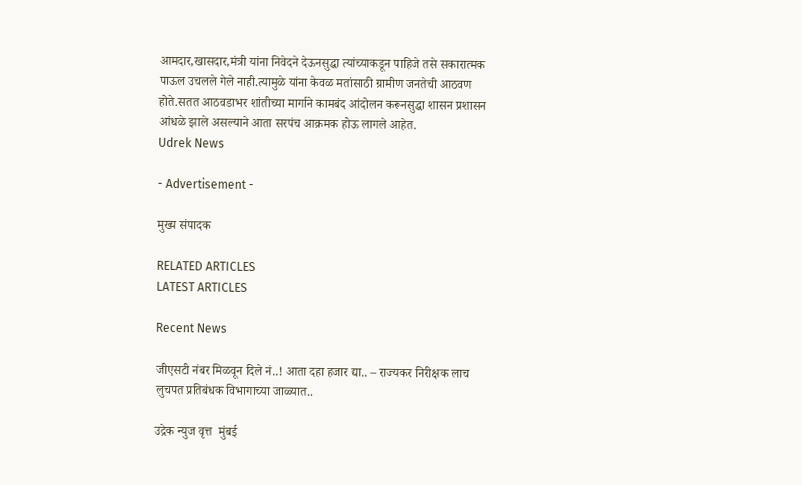आमदार,खासदार,मंत्री यांना निवेदने देऊनसुद्धा त्यांच्याकडून पाहिजे तसे सकारात्मक पाऊल उचलले गेले नाही.त्यामुळे यांना केवळ मतांसाठी ग्रामीण जनतेची आठवण होते.सतत आठवडाभर शांतीच्या मार्गाने कामबंद आंदोलन करूनसुद्धा शासन प्रशासन आंधळे झाले असल्याने आता सरपंच आक्रमक होऊ लागले आहेत.
Udrek News

- Advertisement -

मुख्य संपादक

RELATED ARTICLES
LATEST ARTICLES

Recent News

जीएसटी नंबर मिळवून दिले नं..! आता दहा हजार द्या.. – राज्यकर निरीक्षक लाच लुचपत प्रतिबंधक विभागाच्या जाळ्यात..

उद्रेक न्युज वृत्त  मुंबई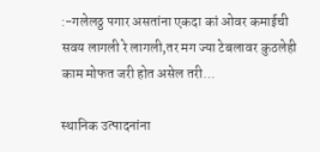:-गलेलठ्ठ पगार असतांना एकदा कां ओवर कमाईची सवय लागली रे लागली,तर मग ज्या टेबलावर कुठलेही काम मोफत जरी होत असेल तरी...

स्थानिक उत्पादनांना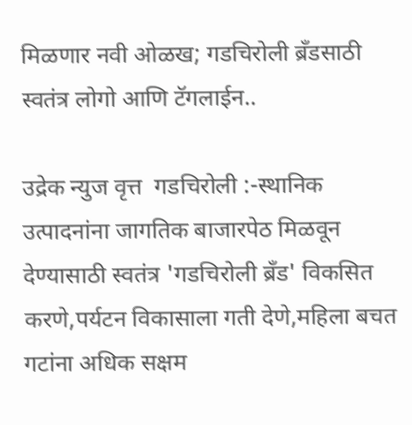मिळणार नवी ओळख; गडचिरोली ब्रँडसाठी स्वतंत्र लोगो आणि टॅगलाईन..

उद्रेक न्युज वृत्त  गडचिरोली :-स्थानिक उत्पादनांना जागतिक बाजारपेठ मिळवून देण्यासाठी स्वतंत्र 'गडचिरोली ब्रँड' विकसित करणे,पर्यटन विकासाला गती देणे,महिला बचत गटांना अधिक सक्षम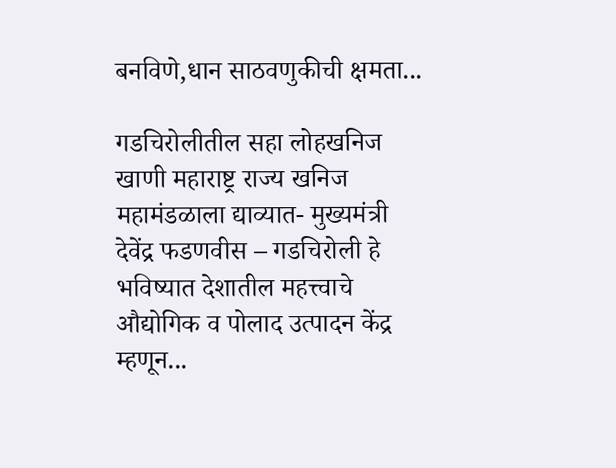बनविणे,धान साठवणुकीची क्षमता...

गडचिरोलीतील सहा लोहखनिज खाणी महाराष्ट्र राज्य खनिज महामंडळाला द्याव्यात- मुख्यमंत्री देवेंद्र फडणवीस – गडचिरोली हे भविष्यात देशातील महत्त्वाचे औद्योगिक व पोलाद उत्पादन केंद्र म्हणून...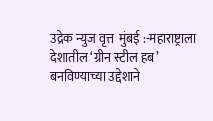उद्रेक न्युज वृत्त  मुंबई :-महाराष्ट्राला देशातील ‘ग्रीन स्टील हब’ बनविण्याच्या उद्देशाने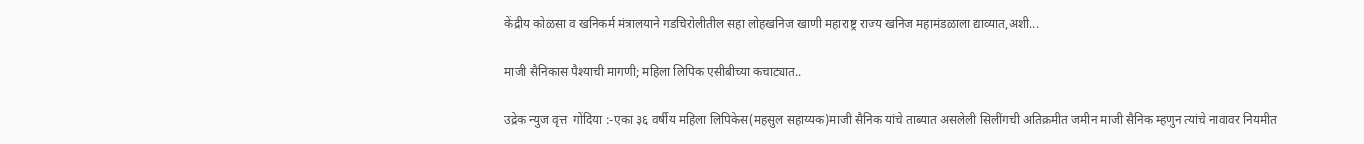केंद्रीय कोळसा व खनिकर्म मंत्रालयाने गडचिरोलीतील सहा लोहखनिज खाणी महाराष्ट्र राज्य खनिज महामंडळाला द्याव्यात,अशी...

माजी सैनिकास पैश्याची मागणी; महिला लिपिक एसीबीच्या कचाट्यात..

उद्रेक न्युज वृत्त  गोंदिया :-एका ३६ वर्षीय महिला लिपिकेस(महसुल सहाय्यक)माजी सैनिक यांचे ताब्यात असलेली सिलींगची अतिक्रमीत जमीन माजी सैनिक म्हणुन त्यांचे नावावर नियमीत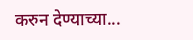करुन देण्याच्या...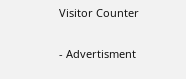Visitor Counter

- Advertisment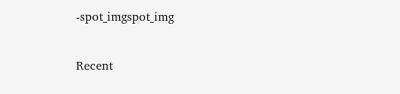-spot_imgspot_img

Recent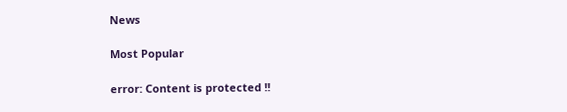News

Most Popular

error: Content is protected !!